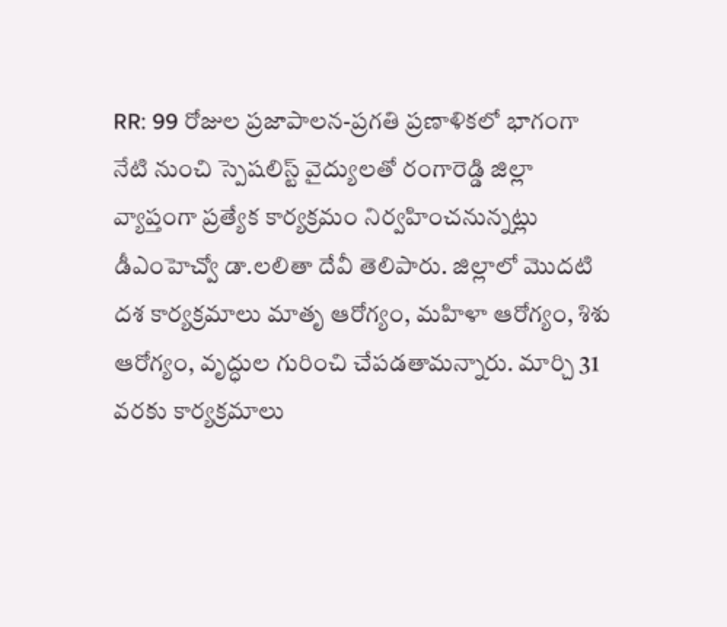RR: 99 రోజుల ప్రజాపాలన-ప్రగతి ప్రణాళికలో భాగంగా నేటి నుంచి స్పెషలిస్ట్ వైద్యులతో రంగారెడ్డి జిల్లా వ్యాప్తంగా ప్రత్యేక కార్యక్రమం నిర్వహించనున్నట్లు డీఎంహెచ్వో డా.లలితా దేవీ తెలిపారు. జిల్లాలో మొదటి దశ కార్యక్రమాలు మాతృ ఆరోగ్యం, మహిళా ఆరోగ్యం, శిశు ఆరోగ్యం, వృద్ధుల గురించి చేపడతామన్నారు. మార్చి 31 వరకు కార్యక్రమాలు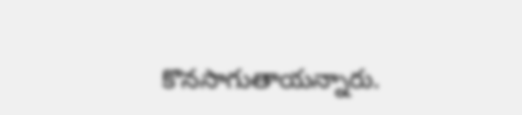కొనసాగుతాయన్నారు.